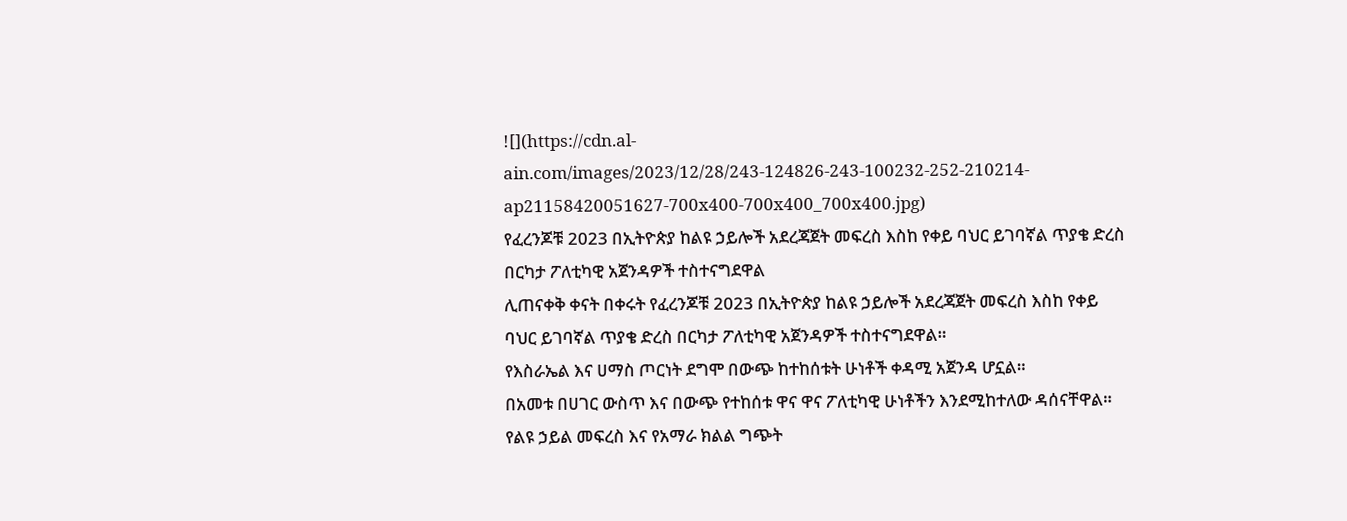![](https://cdn.al-ain.com/images/2023/12/28/243-124826-243-100232-252-210214-ap21158420051627-700x400-700x400_700x400.jpg)
የፈረንጆቹ 2023 በኢትዮጵያ ከልዩ ኃይሎች አደረጃጀት መፍረስ እስከ የቀይ ባህር ይገባኛል ጥያቄ ድረስ በርካታ ፖለቲካዊ አጀንዳዎች ተስተናግደዋል
ሊጠናቀቅ ቀናት በቀሩት የፈረንጆቹ 2023 በኢትዮጵያ ከልዩ ኃይሎች አደረጃጀት መፍረስ እስከ የቀይ ባህር ይገባኛል ጥያቄ ድረስ በርካታ ፖለቲካዊ አጀንዳዎች ተስተናግደዋል።
የእስራኤል እና ሀማስ ጦርነት ደግሞ በውጭ ከተከሰቱት ሁነቶች ቀዳሚ አጀንዳ ሆኗል።
በአመቱ በሀገር ውስጥ እና በውጭ የተከሰቱ ዋና ዋና ፖለቲካዊ ሁነቶችን እንደሚከተለው ዳሰናቸዋል።
የልዩ ኃይል መፍረስ እና የአማራ ክልል ግጭት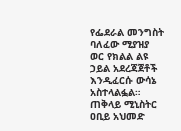የፌደራል መንግስት ባለፈው ሚያዝያ ወር የክልል ልዩ ኃይል አደረጃጀቶች እንዲፈርሱ ውሳኔ አስተላልፏል።
ጠቅላይ ሚኒስትር ዐቢይ አህመድ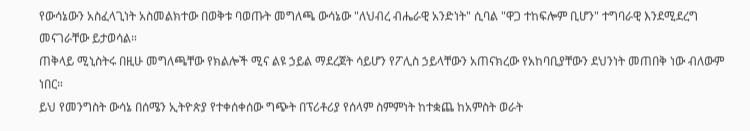የውሳኔውን አስፈላጊነት አስመልክተው በወቅቱ ባወጡት መግለጫ ውሳኔው "ለህብረ ብሔራዊ አንድነት" ሲባል "ዋጋ ተከፍሎም ቢሆን" ተግባራዊ እንደሚደረግ መናገራቸው ይታወሳል።
ጠቅላይ ሚኒስትሩ በዚሁ መግለጫቸው የክልሎች ሚና ልዩ ኃይል ማደረጀት ሳይሆን የፖሊስ ኃይላቸውን አጠናክረው የአከባቢያቸውን ደህንነት መጠበቅ ነው ብለውም ነበር።
ይህ የመንግስት ውሳኔ በሰሜን ኢትዮጵያ የተቀሰቀሰው ግጭት በፕሪቶሪያ የሰላም ስምምነት ከተቋጨ ከአምስት ወራት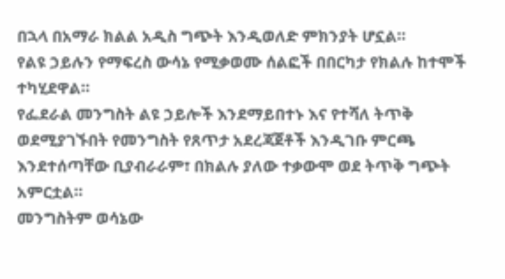በኋላ በአማራ ክልል አዲስ ግጭት እንዲወለድ ምክንያት ሆኗል።
የልዩ ኃይሉን የማፍረስ ውሳኔ የሚቃወሙ ሰልፎች በበርካታ የክልሉ ከተሞች ተካሂደዋል።
የፌደራል መንግስት ልዩ ኃይሎች እንደማይበተኑ እና የተሻለ ትጥቅ ወደሚያገኙበት የመንግስት የጸጥታ አደረጃጀቶች እንዲገቡ ምርጫ እንደተሰጣቸው ቢያብራራም፣ በክልሉ ያለው ተቃውሞ ወደ ትጥቅ ግጭት አምርቷል።
መንግስትም ወሳኔው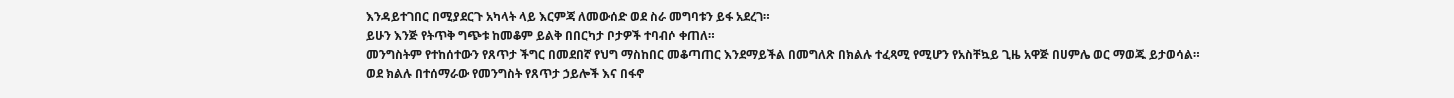እንዳይተገበር በሚያደርጉ አካላት ላይ እርምጃ ለመውሰድ ወደ ስራ መግባቱን ይፋ አደረገ።
ይሁን እንጅ የትጥቅ ግጭቱ ከመቆም ይልቅ በበርካታ ቦታዎች ተባብሶ ቀጠለ።
መንግስትም የተከሰተውን የጸጥታ ችግር በመደበኛ የህግ ማስከበር መቆጣጠር እንደማይችል በመግለጽ በክልሉ ተፈጻሚ የሚሆን የአስቸኳይ ጊዜ አዋጅ በሀምሌ ወር ማወጁ ይታወሳል።
ወደ ክልሉ በተሰማራው የመንግስት የጸጥታ ኃይሎች እና በፋኖ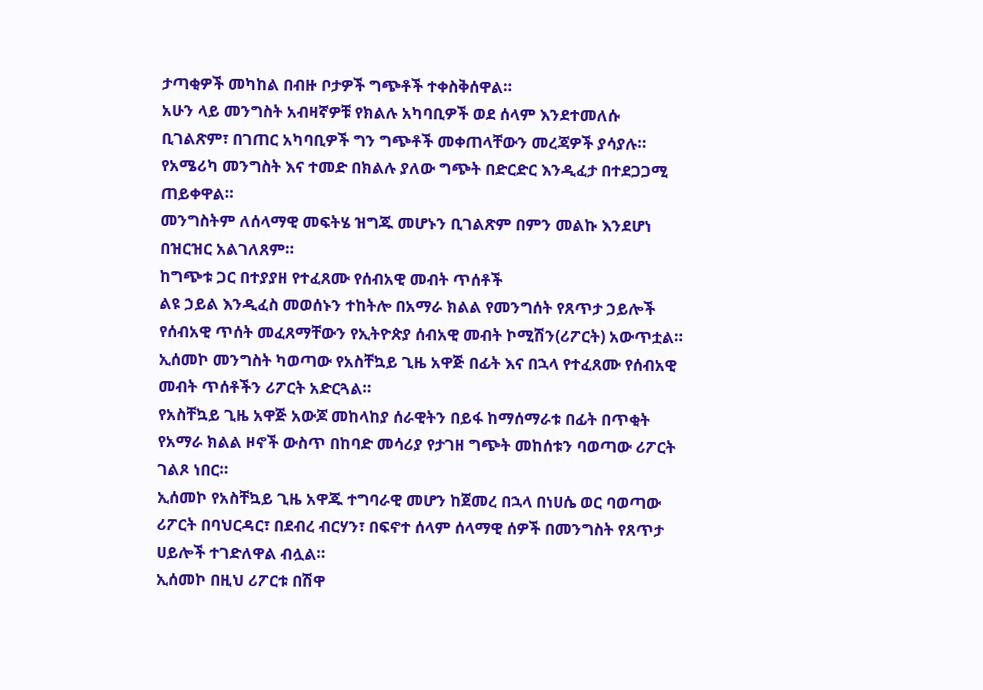ታጣቂዎች መካከል በብዙ ቦታዎች ግጭቶች ተቀስቅሰዋል።
አሁን ላይ መንግስት አብዛኛዎቹ የክልሉ አካባቢዎች ወደ ሰላም እንደተመለሱ ቢገልጽም፣ በገጠር አካባቢዎች ግን ግጭቶች መቀጠላቸውን መረጃዎች ያሳያሉ።
የአሜሪካ መንግስት እና ተመድ በክልሉ ያለው ግጭት በድርድር እንዲፈታ በተደጋጋሚ ጠይቀዋል።
መንግስትም ለሰላማዊ መፍትሄ ዝግጁ መሆኑን ቢገልጽም በምን መልኩ እንደሆነ በዝርዝር አልገለጸም።
ከግጭቱ ጋር በተያያዘ የተፈጸሙ የሰብአዊ መብት ጥሰቶች
ልዩ ኃይል እንዲፈስ መወሰኑን ተከትሎ በአማራ ክልል የመንግሰት የጸጥታ ኃይሎች የሰብአዊ ጥሰት መፈጸማቸውን የኢትዮጵያ ሰብአዊ መብት ኮሚሽን(ሪፖርት) አውጥቷል።
ኢሰመኮ መንግስት ካወጣው የአስቸኳይ ጊዜ አዋጅ በፊት እና በኋላ የተፈጸሙ የሰብአዊ መብት ጥሰቶችን ሪፖርት አድርጓል።
የአስቸኳይ ጊዜ አዋጅ አውጆ መከላከያ ሰራዊትን በይፋ ከማሰማራቱ በፊት በጥቂት የአማራ ክልል ዞኖች ውስጥ በከባድ መሳሪያ የታገዘ ግጭት መከሰቱን ባወጣው ሪፖርት ገልጾ ነበር።
ኢሰመኮ የአስቸኳይ ጊዜ አዋጁ ተግባራዊ መሆን ከጀመረ በኋላ በነሀሴ ወር ባወጣው ሪፖርት በባህርዳር፣ በደብረ ብርሃን፣ በፍኖተ ሰላም ሰላማዊ ሰዎች በመንግስት የጸጥታ ሀይሎች ተገድለዋል ብሏል።
ኢሰመኮ በዚህ ሪፖርቱ በሽዋ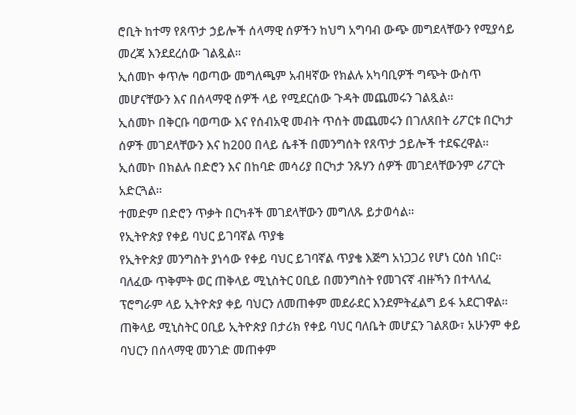ሮቢት ከተማ የጸጥታ ኃይሎች ሰላማዊ ሰዎችን ከህግ አግባብ ውጭ መግደላቸውን የሚያሳይ መረጃ እንደደረሰው ገልጿል።
ኢሰመኮ ቀጥሎ ባወጣው መግለጫም አብዛኛው የክልሉ አካባቢዎች ግጭት ውስጥ መሆናቸውን እና በሰላማዊ ሰዎች ላይ የሚደርሰው ጉዳት መጨመሩን ገልጿል።
ኢሰመኮ በቅርቡ ባወጣው እና የሰብአዊ መብት ጥሰት መጨመሩን በገለጸበት ሪፖርቱ በርካታ ሰዎች መገደላቸውን እና ከ200 በላይ ሴቶች በመንግሰት የጸጥታ ኃይሎች ተደፍረዋል።
ኢሰመኮ በክልሉ በድሮን እና በከባድ መሳሪያ በርካታ ንጹሃን ሰዎች መገደላቸውንም ሪፖርት አድርጓል።
ተመድም በድሮን ጥቃት በርካቶች መገደላቸውን መግለጹ ይታወሳል።
የኢትዮጵያ የቀይ ባህር ይገባኛል ጥያቄ
የኢትዮጵያ መንግስት ያነሳው የቀይ ባህር ይገባኛል ጥያቄ እጅግ አነጋጋሪ የሆነ ርዕስ ነበር።
ባለፈው ጥቅምት ወር ጠቅላይ ሚኒስትር ዐቢይ በመንግስት የመገናኛ ብዙኻን በተላለፈ ፕሮግራም ላይ ኢትዮጵያ ቀይ ባህርን ለመጠቀም መደራደር እንደምትፈልግ ይፋ አደርገዋል።
ጠቅላይ ሚኒስትር ዐቢይ ኢትዮጵያ በታሪክ የቀይ ባህር ባለቤት መሆኗን ገልጸው፣ አሁንም ቀይ ባህርን በሰላማዊ መንገድ መጠቀም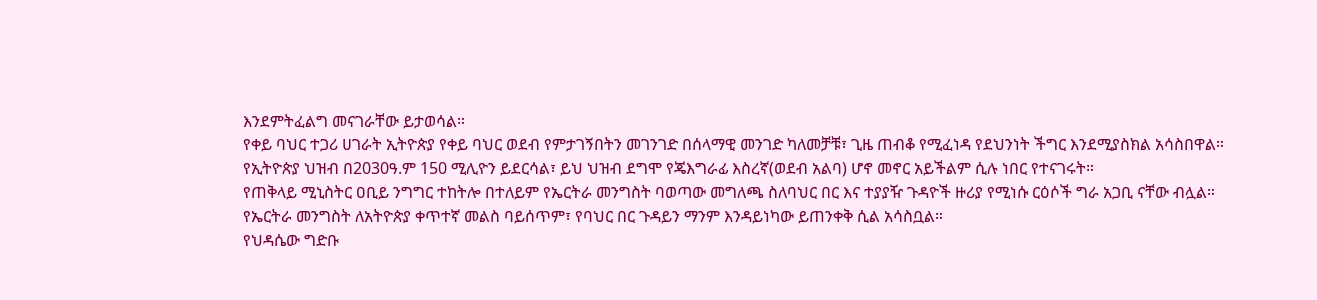እንደምትፈልግ መናገራቸው ይታወሳል።
የቀይ ባህር ተጋሪ ሀገራት ኢትዮጵያ የቀይ ባህር ወደብ የምታገኝበትን መገንገድ በሰላማዊ መንገድ ካለመቻቹ፣ ጊዜ ጠብቆ የሚፈነዳ የደህንነት ችግር እንደሚያስክል አሳስበዋል።
የኢትዮጵያ ህዝብ በ2030ዓ.ም 150 ሚሊዮን ይደርሳል፣ ይህ ህዝብ ደግሞ የጄእግራፊ እስረኛ(ወደብ አልባ) ሆኖ መኖር አይችልም ሲሉ ነበር የተናገሩት።
የጠቅላይ ሚኒስትር ዐቢይ ንግግር ተከትሎ በተለይም የኤርትራ መንግስት ባወጣው መግለጫ ስለባህር በር እና ተያያዥ ጉዳዮች ዙሪያ የሚነሱ ርዕሶች ግራ አጋቢ ናቸው ብሏል።
የኤርትራ መንግስት ለአትዮጵያ ቀጥተኛ መልስ ባይሰጥም፣ የባህር በር ጉዳይን ማንም እንዳይነካው ይጠንቀቅ ሲል አሳስቧል።
የህዳሴው ግድቡ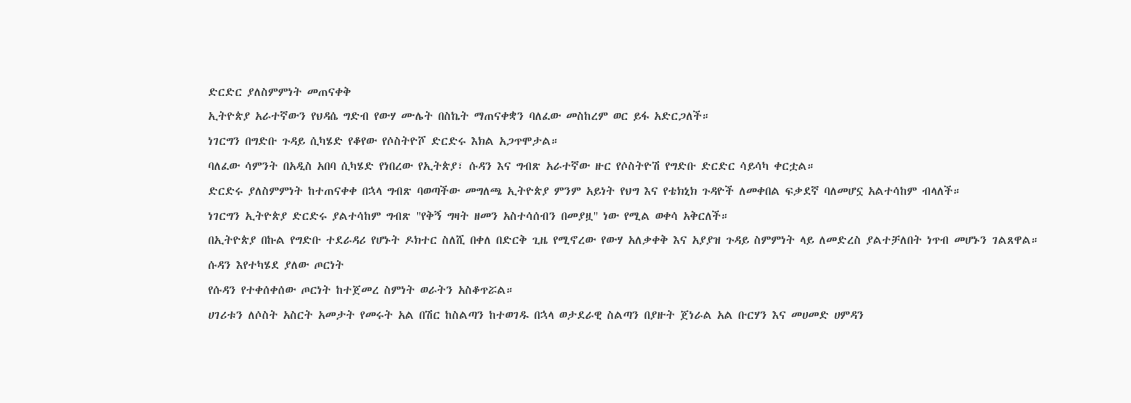ድርድር ያለስምምነት መጠናቀቅ
ኢትዮጵያ አራተኛውን የህዳሴ ግድብ የውሃ ሙሌት በስኬት ማጠናቀቋን ባለፈው መስከረም ወር ይፋ አድርጋለች።
ነገርግን በግድቡ ጉዳይ ሲካሄድ የቆየው የሶስትዮሾ ድርድሩ እክል አጋጥሞታል።
ባለፈው ሳምንት በአዲስ አበባ ሲካሄድ የነበረው የኢትጵያ፣ ሱዳን እና ግብጽ አራተኛው ዙር የሶስትዮሽ የግድቡ ድርድር ሳይሳካ ቀርቷል።
ድርድሩ ያለስምምነት ከተጠናቀቀ በኋላ ግብጽ ባወጣችው መግለጫ ኢትዮጵያ ምንም አይነት የህግ እና የቴክኒክ ጉዳዮች ለመቀበል ፍቃደኛ ባለመሆኗ አልተሳከም ብላለች።
ነገርግን ኢትዮጵያ ድርድሩ ያልተሳከም ግብጽ "የቅኝ ግዛት ዘመን አስተሳሰብን በመያዟ" ነው የሚል ወቀሳ አቅርለች።
በኢትዮጵያ በኩል የግድቡ ተደራዳሪ የሆኑት ዶክተር ስለሺ በቀለ በድርቅ ጊዜ የሚኖረው የውሃ አለቃቀቅ እና አያያዝ ጉዳይ ስምምነት ላይ ለመድረስ ያልተቻለበት ነጥብ መሆኑን ገልጸዋል።
ሱዳን እየተካሄደ ያለው ጦርነት
የሱዳን የተቀሰቀሰው ጦርነት ከተጀመረ ስምነት ወራትን አስቆጥሯል።
ሀገሪቱን ለሶስት አስርት አመታት የመሩት አል በሽር ከስልጣን ከተወገዱ በኋላ ወታደራዊ ስልጣን በያዙት ጀነራል አል ቡርሃን እና መሀመድ ሀምዳን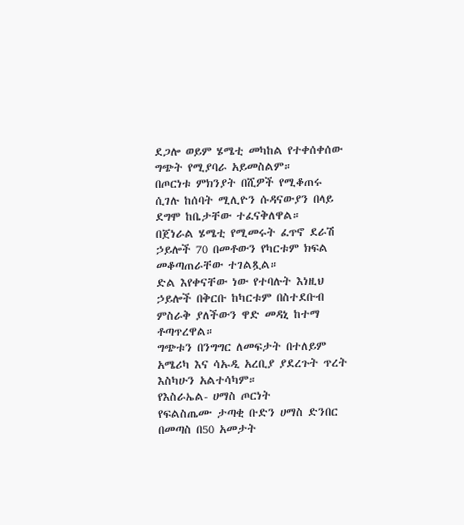ደጋሎ ወይም ሄሜቲ መካከል የተቀሰቀሰው ግጭት የሚያባራ አይመስልም።
በጦርነቱ ምክንያት በሺዎች የሚቆጠሩ ሲገሉ ከሰባት ሚሊዮን ሱዳናውያን በላይ ደግሞ ከቤታቸው ተፈናቅለዋል።
በጀነራል ሄሜቲ የሚመሩት ፈጥኖ ደራሽ ኃይሎች 70 በመቶውን የካርቱም ክፍል መቆጣጠራቸው ተገልጿል።
ድል እየቀናቸው ነው የተባሉት እነዚህ ኃይሎች በቅርቡ ከካርቱም በስተደቡብ ምስራቅ ያለችውን ዋድ መዳኒ ከተማ ቶጣጥረዋል።
ግጭቱን በንግግር ለመፍታት በተለይም አሜሪካ እና ሳኡዲ አረቢያ ያደረጉት ጥረት እስካሁን አልተሳካም።
የእስራኤል- ሀማስ ጦርነት
የፍልስጤሙ ታጣቂ ቡድን ሀማስ ድንበር በመጣስ በ50 አመታት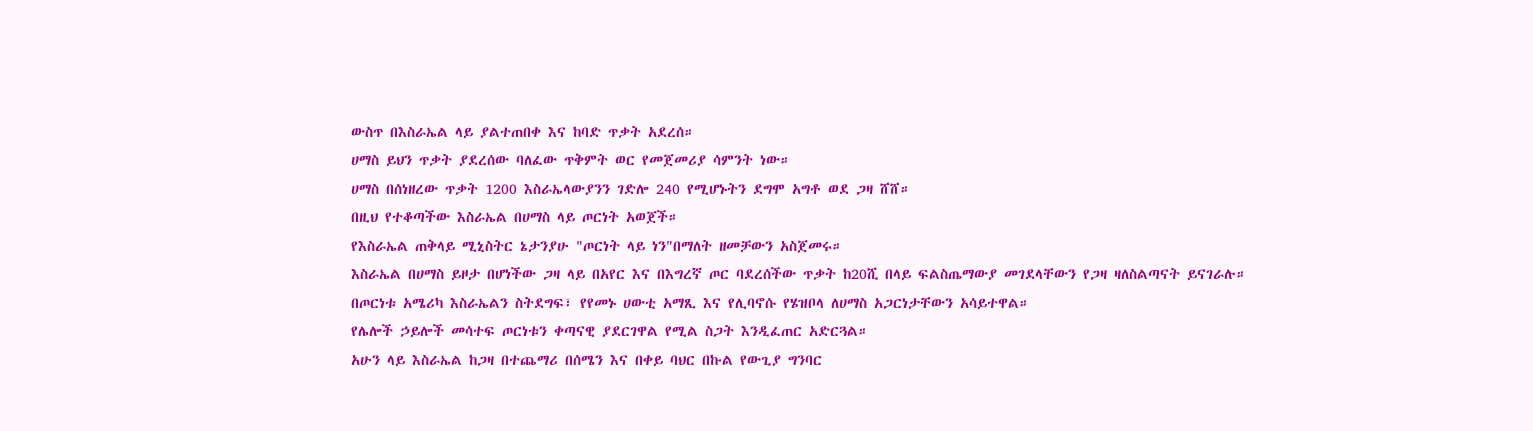ውስጥ በእስራኤል ላይ ያልተጠበቀ እና ከባድ ጥቃት አደረሰ።
ሀማስ ይህን ጥቃት ያደረሰው ባለፈው ጥቅምት ወር የመጀመሪያ ሳምንት ነው።
ሀማስ በሰነዘረው ጥቃት 1200 እስራኤላውያንን ገድሎ 240 የሚሆኑትን ደግሞ አግቶ ወደ ጋዛ ሸሸ።
በዚህ የተቆጣችው እስራኤል በሀማስ ላይ ጦርነት አወጀች።
የእስራኤል ጠቅላይ ሚኒስትር ኔታንያሁ "ጦርነት ላይ ነን"በማለት ዘመቻውን አስጀመሩ።
እስራኤል በሀማስ ይዞታ በሆነችው ጋዛ ላይ በአየር እና በእግረኛ ጦር ባደረሰችው ጥቃት ከ20ሺ በላይ ፍልስጤማውያ መገደላቸውን የጋዛ ዛለስልጣናት ይናገራሉ።
በጦርነቱ አሜሪካ እስራኤልን ስትደግፍ፣ የየመኑ ሀውቲ አማጺ እና የሊባኖሱ የሄዝቦላ ለሀማስ አጋርነታቸውን አሳይተዋል።
የሌሎች ኃይሎች መሳተፍ ጦርነቱን ቀጣናዊ ያደርገዋል የሚል ስጋት እንዲፈጠር አድርጓል።
አሁን ላይ እስራኤል ከጋዛ በተጨማሪ በሰሜን እና በቀይ ባህር በኩል የውጊያ ግንባር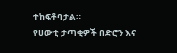ተከፍቶባታል።
የሀውቲ ታጣቂዎች በድሮን እና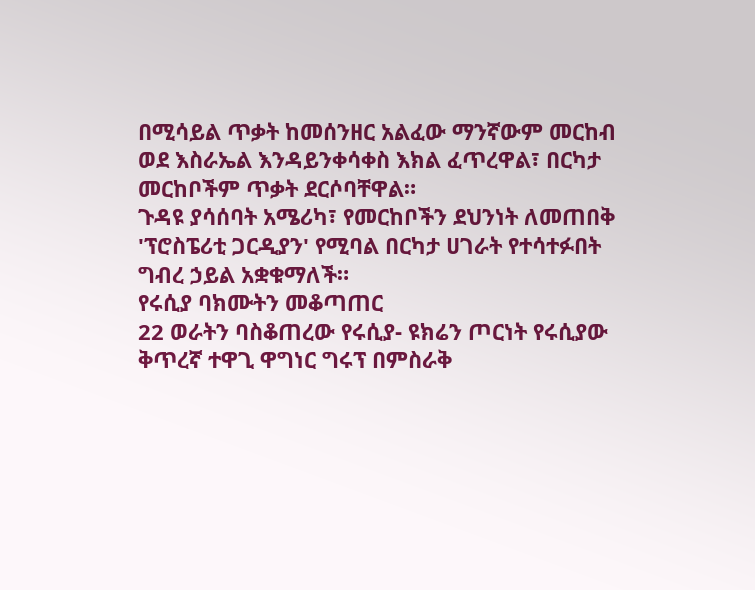በሚሳይል ጥቃት ከመሰንዘር አልፈው ማንኛውም መርከብ ወደ እስራኤል እንዳይንቀሳቀስ እክል ፈጥረዋል፣ በርካታ መርከቦችም ጥቃት ደርሶባቸዋል።
ጉዳዩ ያሳሰባት አሜሪካ፣ የመርከቦችን ደህንነት ለመጠበቅ 'ፕሮስፔሪቲ ጋርዲያን' የሚባል በርካታ ሀገራት የተሳተፉበት ግብረ ኃይል አቋቁማለች።
የሩሲያ ባክሙትን መቆጣጠር
22 ወራትን ባስቆጠረው የሩሲያ- ዩክሬን ጦርነት የሩሲያው ቅጥረኛ ተዋጊ ዋግነር ግሩፕ በምስራቅ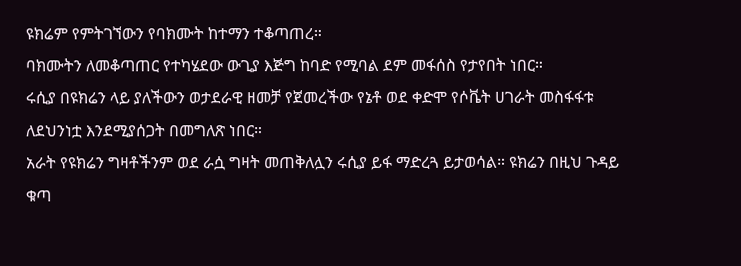ዩክሬም የምትገኘውን የባክሙት ከተማን ተቆጣጠረ።
ባክሙትን ለመቆጣጠር የተካሄደው ውጊያ እጅግ ከባድ የሚባል ደም መፋሰስ የታየበት ነበር።
ሩሲያ በዩክሬን ላይ ያለችውን ወታደራዊ ዘመቻ የጀመረችው የኔቶ ወደ ቀድሞ የሶቬት ሀገራት መስፋፋቱ ለደህንነቷ እንደሚያሰጋት በመግለጽ ነበር።
አራት የዩክሬን ግዛቶችንም ወደ ራሷ ግዛት መጠቅለሏን ሩሲያ ይፋ ማድረጓ ይታወሳል። ዩክሬን በዚህ ጉዳይ ቁጣ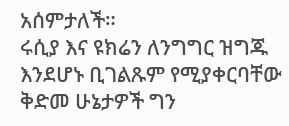አሰምታለች።
ሩሲያ እና ዩክሬን ለንግግር ዝግጁ እንደሆኑ ቢገልጹም የሚያቀርባቸው ቅድመ ሁኔታዎች ግን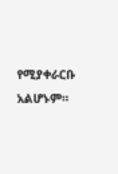የሚያቀራርቡ አልሆኑም።